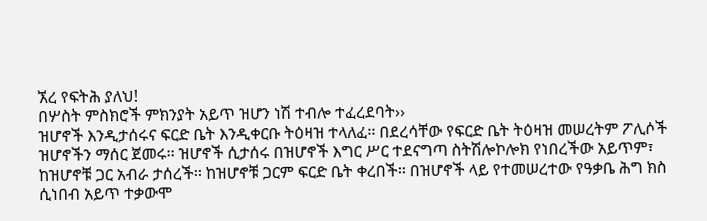ኧረ የፍትሕ ያለህ!
በሦስት ምስክሮች ምክንያት አይጥ ዝሆን ነሽ ተብሎ ተፈረደባት››
ዝሆኖች እንዲታሰሩና ፍርድ ቤት እንዲቀርቡ ትዕዛዝ ተላለፈ፡፡ በደረሳቸው የፍርድ ቤት ትዕዛዝ መሠረትም ፖሊሶች ዝሆኖችን ማሰር ጀመሩ፡፡ ዝሆኖች ሲታሰሩ በዝሆኖች እግር ሥር ተደናግጣ ስትሽሎኮሎክ የነበረችው አይጥም፣ ከዝሆኖቹ ጋር አብራ ታሰረች፡፡ ከዝሆኖቹ ጋርም ፍርድ ቤት ቀረበች፡፡ በዝሆኖች ላይ የተመሠረተው የዓቃቤ ሕግ ክስ ሲነበብ አይጥ ተቃውሞ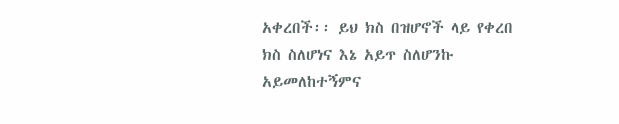አቀረበች፡፡ ይህ ክስ በዝሆኖች ላይ የቀረበ ክስ ስለሆነና እኔ አይጥ ስለሆንኩ አይመለከተኝምና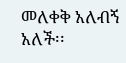መለቀቅ አለብኝ አለች፡፡